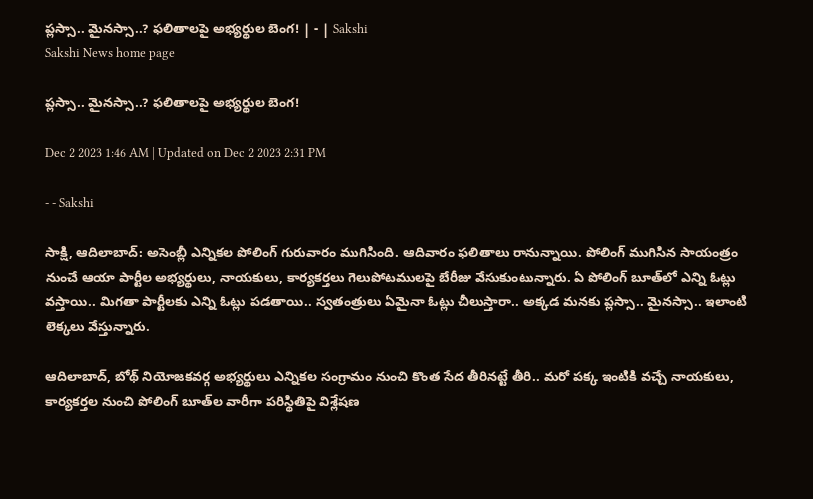ప్ల‌స్సా.. మైన‌స్సా..? ఫలితాలపై అభ్యర్థుల బెంగ! | - | Sakshi
Sakshi News home page

ప్ల‌స్సా.. మైన‌స్సా..? ఫలితాలపై అభ్యర్థుల బెంగ!

Dec 2 2023 1:46 AM | Updated on Dec 2 2023 2:31 PM

- - Sakshi

సాక్షి, ఆదిలాబాద్‌: అసెంబ్లీ ఎన్నికల పోలింగ్‌ గురువారం ముగిసింది. ఆదివారం ఫలితాలు రానున్నాయి. పోలింగ్‌ ముగిసిన సాయంత్రం నుంచే ఆయా పార్టీల అభ్యర్థులు, నాయకులు, కార్యకర్తలు గెలుపోటములపై బేరీజు వేసుకుంటున్నారు. ఏ పోలింగ్‌ బూత్‌లో ఎన్ని ఓట్లు వస్తాయి.. మిగతా పార్టీలకు ఎన్ని ఓట్లు పడతాయి.. స్వతంత్రులు ఏమైనా ఓట్లు చీలుస్తారా.. అక్కడ మనకు ప్లస్సా.. మైనస్సా.. ఇలాంటి లెక్కలు వేస్తున్నారు.

ఆదిలాబాద్‌, బోథ్‌ నియోజకవర్గ అభ్యర్థులు ఎన్నికల సంగ్రామం నుంచి కొంత సేద తీరినట్టే తీరి.. మరో పక్క ఇంటికి వచ్చే నాయకులు, కార్యకర్తల నుంచి పోలింగ్‌ బూత్‌ల వారీగా పరిస్థితిపై విశ్లేషణ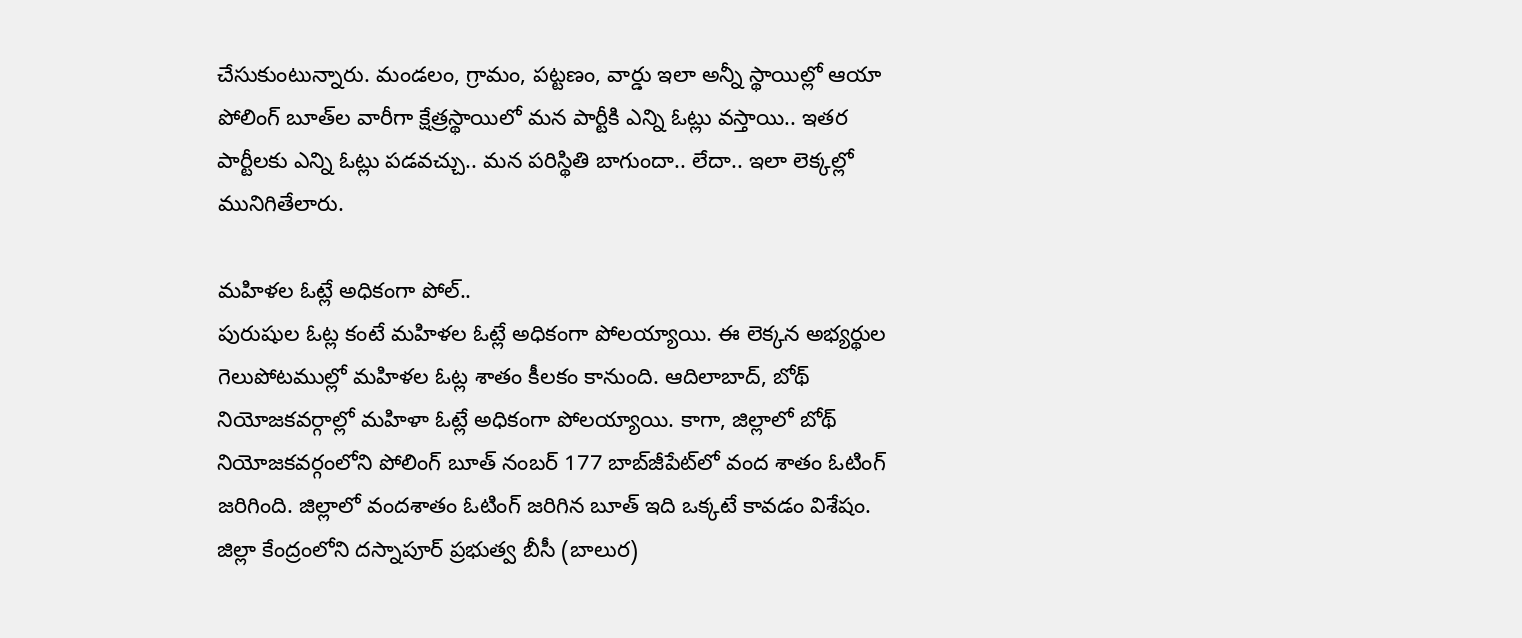చేసుకుంటున్నారు. మండలం, గ్రామం, పట్టణం, వార్డు ఇలా అన్నీ స్థాయిల్లో ఆయా పోలింగ్‌ బూత్‌ల వారీగా క్షేత్రస్థాయిలో మన పార్టీకి ఎన్ని ఓట్లు వస్తాయి.. ఇతర పార్టీలకు ఎన్ని ఓట్లు పడవచ్చు.. మన పరిస్థితి బాగుందా.. లేదా.. ఇలా లెక్కల్లో మునిగితేలారు.

మహిళల ఓట్లే అధికంగా పోల్‌..
పురుషుల ఓట్ల కంటే మహిళల ఓట్లే అధికంగా పోలయ్యాయి. ఈ లెక్కన అభ్యర్థుల గెలుపోటముల్లో మహిళల ఓట్ల శాతం కీలకం కానుంది. ఆదిలాబాద్‌, బోథ్‌ నియోజకవర్గాల్లో మహిళా ఓట్లే అధికంగా పోలయ్యాయి. కాగా, జిల్లాలో బోథ్‌ నియోజకవర్గంలోని పోలింగ్‌ బూత్‌ నంబర్‌ 177 బాబ్‌జీపేట్‌లో వంద శాతం ఓటింగ్‌ జరిగింది. జిల్లాలో వందశాతం ఓటింగ్‌ జరిగిన బూత్‌ ఇది ఒక్కటే కావడం విశేషం. జిల్లా కేంద్రంలోని దస్నాపూర్‌ ప్రభుత్వ బీసీ (బాలుర)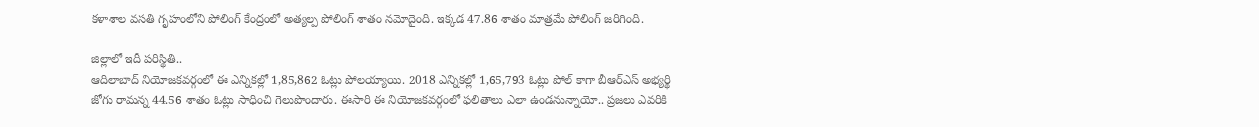కళాశాల వసతి గృహంలోని పోలింగ్‌ కేంద్రంలో అత్యల్ప పోలింగ్‌ శాతం నమోదైంది. ఇక్కడ 47.86 శాతం మాత్రమే పోలింగ్‌ జరిగింది.

జిల్లాలో ఇదీ పరిస్థితి..
ఆదిలాబాద్‌ నియోజకవర్గంలో ఈ ఎన్నికల్లో 1,85,862 ఓట్లు పోలయ్యాయి. 2018 ఎన్నికల్లో 1,65,793 ఓట్లు పోల్‌ కాగా బీఆర్‌ఎస్‌ అభ్యర్థి జోగు రామన్న 44.56 శాతం ఓట్లు సాధించి గెలుపొందారు. ఈసారి ఈ నియోజకవర్గంలో ఫలితాలు ఎలా ఉండనున్నాయో.. ప్రజలు ఎవరికి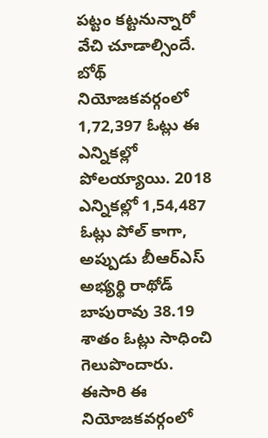పట్టం కట్టనున్నారో వేచి చూడాల్సిందే. బోథ్‌ నియోజకవర్గంలో 1,72,397 ఓట్లు ఈ ఎన్నికల్లో పోలయ్యాయి. 2018 ఎన్నికల్లో 1,54,487 ఓట్లు పోల్‌ కాగా, అప్పుడు బీఆర్‌ఎస్‌ అభ్యర్థి రాథోడ్‌ బాపురావు 38.19 శాతం ఓట్లు సాధించి గెలుపొందారు. ఈసారి ఈ నియోజకవర్గంలో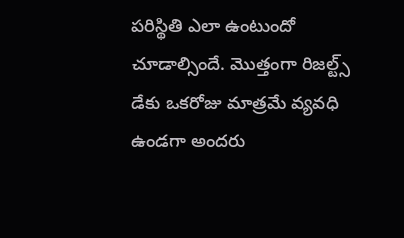పరిస్థితి ఎలా ఉంటుందో చూడాల్సిందే. మొత్తంగా రిజల్ట్స్‌ డేకు ఒకరోజు మాత్రమే వ్యవధి ఉండగా అందరు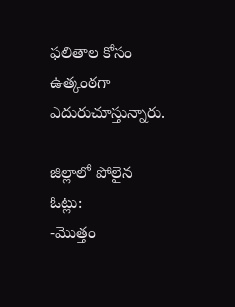ఫలితాల కోసం ఉత్కంఠగా ఎదురుచూస్తున్నారు.

జిల్లాలో పోలైన ఓట్లు:
-మొత్తం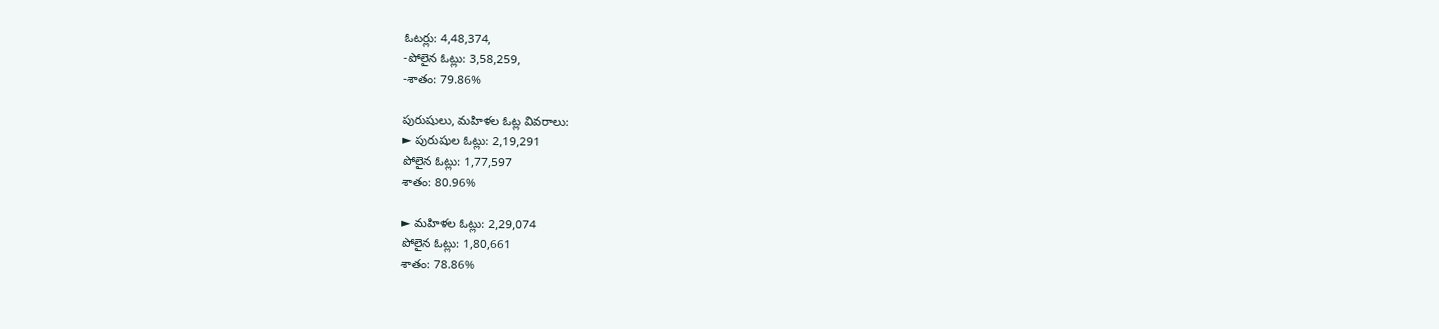ఓటర్లు: 4,48,374,
-పోలైన ఓట్లు: 3,58,259,
-శాతం: 79.86%

పురుషులు, మహిళల ఓట్ల వివరాలు:
► పురుషుల ఓట్లు: 2,19,291
పోలైన ఓట్లు: 1,77,597
శాతం: 80.96%

► మహిళల ఓట్లు: 2,29,074
పోలైన ఓట్లు: 1,80,661
శాతం: 78.86%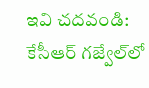ఇవి చ‌ద‌వండి: కేసీఆర్‌ గజ్వేల్‌లో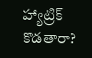హ్యాట్రిక్‌ కొడతారా?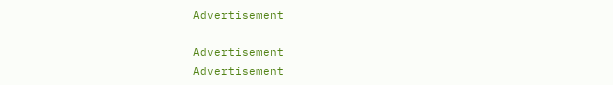Advertisement

Advertisement
Advertisement